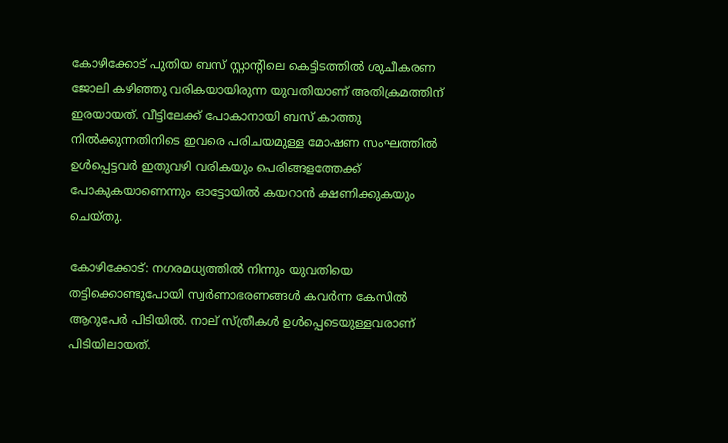കോഴിക്കോട് പുതിയ ബസ് സ്റ്റാന്റിലെ കെട്ടിടത്തില്‍ ശുചീകരണ ജോലി കഴിഞ്ഞു വരികയായിരുന്ന യുവതിയാണ് അതിക്രമത്തിന് ഇരയായത്. വീട്ടിലേക്ക് പോകാനായി ബസ് കാത്തു നില്‍ക്കുന്നതിനിടെ ഇവരെ പരിചയമുള്ള മോഷണ സംഘത്തില്‍ ഉള്‍പ്പെട്ടവര്‍ ഇതുവഴി വരികയും പെരിങ്ങളത്തേക്ക് പോകുകയാണെന്നും ഓട്ടോയില്‍ കയറാന്‍ ക്ഷണിക്കുകയും ചെയ്തു.

കോഴിക്കോട്: നഗരമധ്യത്തില്‍ നിന്നും യുവതിയെ തട്ടിക്കൊണ്ടുപോയി സ്വര്‍ണാഭരണങ്ങള്‍ കവര്‍ന്ന കേസിൽ ആറുപേ‍ർ പിടിയില്‍. നാല് സ്ത്രീകള്‍ ഉള്‍പ്പെടെയുള്ളവരാണ് പിടിയിലായത്.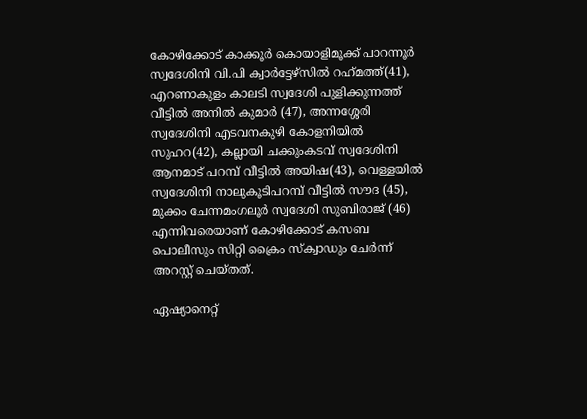കോഴിക്കോട് കാക്കൂര്‍ കൊയാളിമൂക്ക് പാറന്നൂര്‍ സ്വദേശിനി വി.പി ക്വാര്‍ട്ടേഴ്‌സില്‍ റഹ്‌മത്ത്(41), എറണാകുളം കാലടി സ്വദേശി പുളിക്കുന്നത്ത് വീട്ടില്‍ അനില്‍ കുമാര്‍ (47), അന്നശ്ശേരി സ്വദേശിനി എടവനകുഴി കോളനിയില്‍ സുഹറ(42), കല്ലായി ചക്കുംകടവ് സ്വദേശിനി ആനമാട് പറമ്പ് വീട്ടില്‍ അയിഷ(43), വെള്ളയില്‍ സ്വദേശിനി നാലുകൂടിപറമ്പ് വീട്ടില്‍ സൗദ (45), മുക്കം ചേന്നമംഗലൂര്‍ സ്വദേശി സുബിരാജ് (46) എന്നിവരെയാണ് കോഴിക്കോട് കസബ പൊലീസും സിറ്റി ക്രൈം സ്‌ക്വാഡും ചേര്‍ന്ന് അറസ്റ്റ് ചെയ്തത്.

ഏഷ്യാനെറ്റ്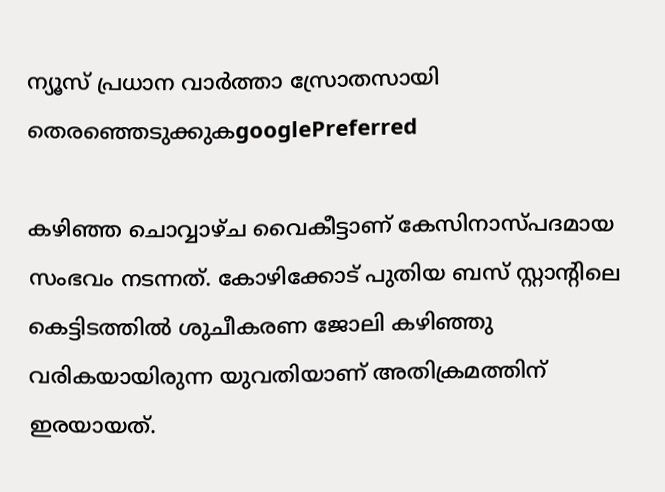ന്യൂസ് പ്രധാന വാർത്താ സ്രോതസായി തെരഞ്ഞെടുക്കുകgooglePreferred

കഴിഞ്ഞ ചൊവ്വാഴ്ച വൈകീട്ടാണ് കേസിനാസ്പദമായ സംഭവം നടന്നത്. കോഴിക്കോട് പുതിയ ബസ് സ്റ്റാന്റിലെ കെട്ടിടത്തില്‍ ശുചീകരണ ജോലി കഴിഞ്ഞു വരികയായിരുന്ന യുവതിയാണ് അതിക്രമത്തിന് ഇരയായത്.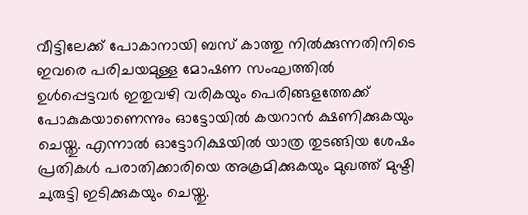വീട്ടിലേക്ക് പോകാനായി ബസ് കാത്തു നില്‍ക്കുന്നതിനിടെ ഇവരെ പരിചയമുള്ള മോഷണ സംഘത്തില്‍ ഉള്‍പ്പെട്ടവര്‍ ഇതുവഴി വരികയും പെരിങ്ങളത്തേക്ക് പോകുകയാണെന്നും ഓട്ടോയില്‍ കയറാന്‍ ക്ഷണിക്കുകയും ചെയ്തു. എന്നാല്‍ ഓട്ടോറിക്ഷയില്‍ യാത്ര തുടങ്ങിയ ശേഷം പ്രതികള്‍ പരാതിക്കാരിയെ അക്രമിക്കുകയും മുഖത്ത് മുഷ്ടി ചുരുട്ടി ഇടിക്കുകയും ചെയ്തു.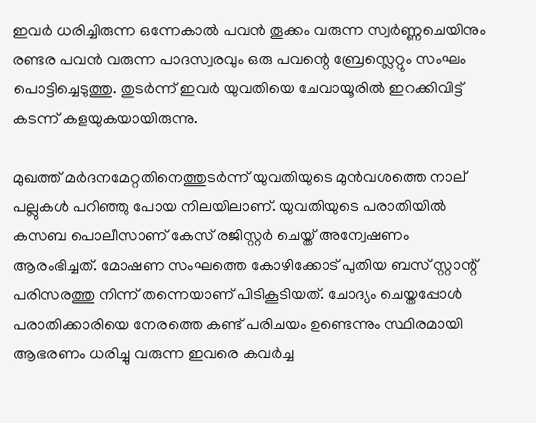ഇവര്‍ ധരിച്ചിരുന്ന ഒന്നേകാല്‍ പവന്‍ തൂക്കം വരുന്ന സ്വര്‍ണ്ണചെയിനും രണ്ടര പവന്‍ വരുന്ന പാദസ്വരവും ഒരു പവന്റെ ബ്രേസ്ലെറ്റും സംഘം പൊട്ടിച്ചെടുത്തു. തുടര്‍ന്ന് ഇവര്‍ യുവതിയെ ചേവായൂരില്‍ ഇറക്കിവിട്ട് കടന്ന് കളയുകയായിരുന്നു.

മുഖത്ത് മർദനമേറ്റതിനെത്തുടർന്ന് യുവതിയുടെ മുന്‍വശത്തെ നാല് പല്ലുകള്‍ പറിഞ്ഞു പോയ നിലയിലാണ്. യുവതിയുടെ പരാതിയില്‍ കസബ പൊലീസാണ് കേസ് രജിസ്റ്റര്‍ ചെയ്ത് അന്വേഷണം ആരംഭിച്ചത്. മോഷണ സംഘത്തെ കോഴിക്കോട് പുതിയ ബസ് സ്റ്റാന്റ് പരിസരത്തു നിന്ന് തന്നെയാണ് പിടികൂടിയത്. ചോദ്യം ചെയ്തപ്പോള്‍ പരാതിക്കാരിയെ നേരത്തെ കണ്ട് പരിചയം ഉണ്ടെന്നും സ്ഥിരമായി ആഭരണം ധരിച്ചു വരുന്ന ഇവരെ കവര്‍ച്ച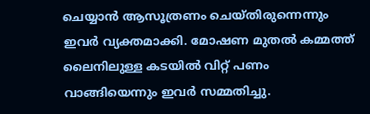ചെയ്യാന്‍ ആസൂത്രണം ചെയ്തിരുന്നെന്നും ഇവര്‍ വ്യക്തമാക്കി. മോഷണ മുതല്‍ കമ്മത്ത് ലൈനിലുള്ള കടയില്‍ വിറ്റ് പണം വാങ്ങിയെന്നും ഇവര്‍ സമ്മതിച്ചു.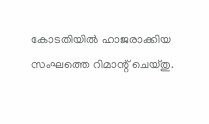കോടതിയില്‍ ഹാജരാക്കിയ സംഘത്തെ റിമാന്റ് ചെയ്തു.